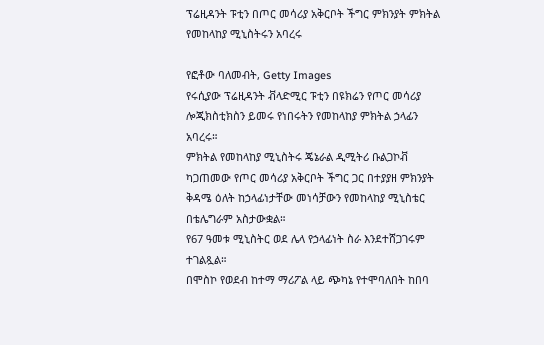ፕሬዚዳንት ፑቲን በጦር መሳሪያ አቅርቦት ችግር ምክንያት ምክትል የመከላከያ ሚኒስትሩን አባረሩ

የፎቶው ባለመብት, Getty Images
የሩሲያው ፕሬዚዳንት ቭላድሚር ፑቲን በዩክሬን የጦር መሳሪያ ሎጂክስቲክስን ይመሩ የነበሩትን የመከላከያ ምክትል ኃላፊን አባረሩ።
ምክትል የመከላከያ ሚኒስትሩ ጄኔራል ዲሚትሪ ቡልጋኮቭ ካጋጠመው የጦር መሳሪያ አቅርቦት ችግር ጋር በተያያዘ ምክንያት ቅዳሜ ዕለት ከኃላፊነታቸው መነሳቻውን የመከላከያ ሚኒስቴር በቴሌግራም አስታውቋል።
የ67 ዓመቱ ሚኒስትር ወደ ሌላ የኃላፊነት ስራ እንደተሸጋገሩም ተገልጿል።
በሞስኮ የወደብ ከተማ ማሪፖል ላይ ጭካኔ የተሞባለበት ከበባ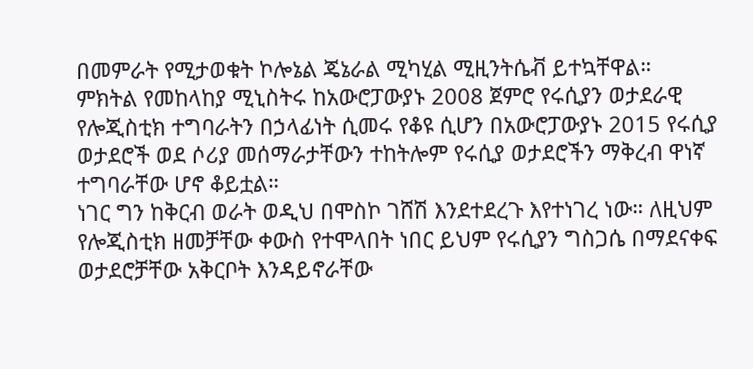በመምራት የሚታወቁት ኮሎኔል ጄኔራል ሚካሂል ሚዚንትሴቭ ይተኳቸዋል።
ምክትል የመከላከያ ሚኒስትሩ ከአውሮፓውያኑ 2008 ጀምሮ የሩሲያን ወታደራዊ የሎጂስቲክ ተግባራትን በኃላፊነት ሲመሩ የቆዩ ሲሆን በአውሮፓውያኑ 2015 የሩሲያ ወታደሮች ወደ ሶሪያ መሰማራታቸውን ተከትሎም የሩሲያ ወታደሮችን ማቅረብ ዋነኛ ተግባራቸው ሆኖ ቆይቷል።
ነገር ግን ከቅርብ ወራት ወዲህ በሞስኮ ገሸሽ እንደተደረጉ እየተነገረ ነው። ለዚህም የሎጂስቲክ ዘመቻቸው ቀውስ የተሞላበት ነበር ይህም የሩሲያን ግስጋሴ በማደናቀፍ ወታደሮቻቸው አቅርቦት እንዳይኖራቸው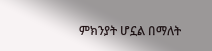ምክንያት ሆኗል በማለት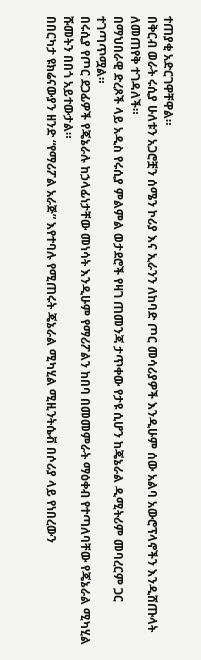ተጠያቂ አድርገዋቸዋል።
በቅርብ ወራት ሩሲያ ሁለቱን አጋሮቿን ሰሜን ኮሪያ እና ኢራንን ለከባድ ጦር መሳሪያዎች እንዲሁም ሰው አልባ አውሮፕላኖችን እንዲሸጡላት ለመጠየቅ ተገዳለች።
በማህበራዊ ድረጾች ላይ አዲስ የሩሲያ ምልምል ወታደሮች የዛገ ጠመንጃ ታጥቀው የታዩ ሲሆን ከጄኔራል ዲሚትሪም መባረርም ጋር ተገጣጥሟል።
በሩሲያ የጦር ደጋፊዎች የጄኔራሉ ከኃላፊነታቸው መነሳት እንዲሁም የማሪፖልን ከበባ በመመምራት ማዕቀብ የተጣለባቸው የጄኔራል ሚካሂል ሹመትን በበጎ አይተውታል።
በበርካታ ዩክሬናውያን ዘንድ “የማሪፖል አራጅ” እየተባሉ የሚጠሩት ጄኔራል ሚካሂል ሚዚንትሴቭ በሶሪያ ላይ የነበረውን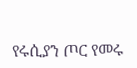የሩሲያን ጦር የመሩ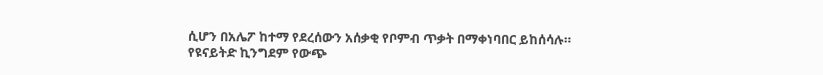ሲሆን በአሌፖ ከተማ የደረሰውን አሰቃቂ የቦምብ ጥቃት በማቀነባበር ይከሰሳሉ።
የዩናይትድ ኪንግደም የውጭ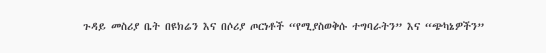ጉዳይ መስሪያ ቤት በዩክሬን እና በሶሪያ ጦርነቶች “የሚያስወቅሱ ተግባራትን” እና “ጭካኔዎችን”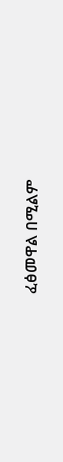ፈፅመዋል በሚልም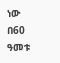ነው በ60 ዓመቱ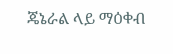ጄኔራል ላይ ማዕቀብ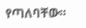የጣለባቸው።